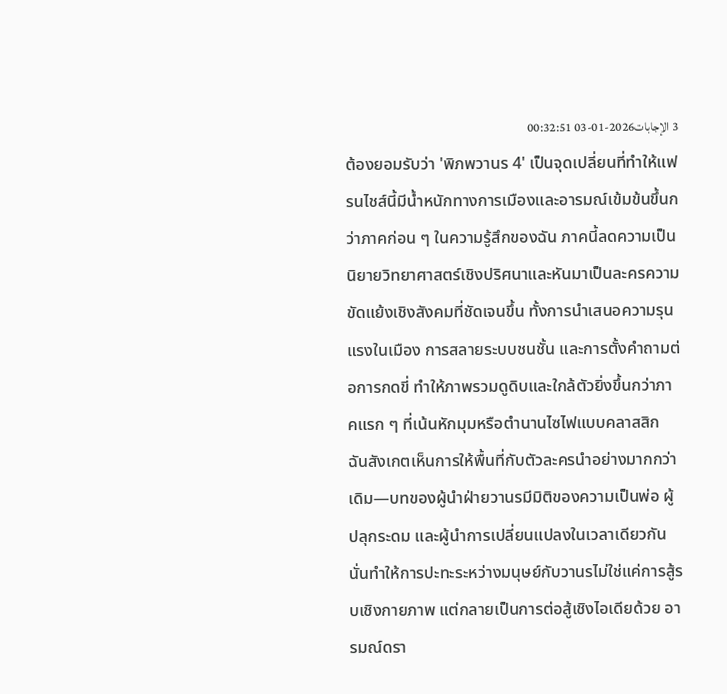3 الإجابات2026-01-03 00:32:51
ต้องยอมรับว่า 'พิภพวานร 4' เป็นจุดเปลี่ยนที่ทำให้แฟรนไชส์นี้มีน้ำหนักทางการเมืองและอารมณ์เข้มข้นขึ้นกว่าภาคก่อน ๆ ในความรู้สึกของฉัน ภาคนี้ลดความเป็นนิยายวิทยาศาสตร์เชิงปริศนาและหันมาเป็นละครความขัดแย้งเชิงสังคมที่ชัดเจนขึ้น ทั้งการนำเสนอความรุนแรงในเมือง การสลายระบบชนชั้น และการตั้งคำถามต่อการกดขี่ ทำให้ภาพรวมดูดิบและใกล้ตัวยิ่งขึ้นกว่าภาคแรก ๆ ที่เน้นหักมุมหรือตำนานไซไฟแบบคลาสสิก
ฉันสังเกตเห็นการให้พื้นที่กับตัวละครนำอย่างมากกว่าเดิม—บทของผู้นำฝ่ายวานรมีมิติของความเป็นพ่อ ผู้ปลุกระดม และผู้นำการเปลี่ยนแปลงในเวลาเดียวกัน นั่นทำให้การปะทะระหว่างมนุษย์กับวานรไม่ใช่แค่การสู้รบเชิงกายภาพ แต่กลายเป็นการต่อสู้เชิงไอเดียด้วย อารมณ์ดรา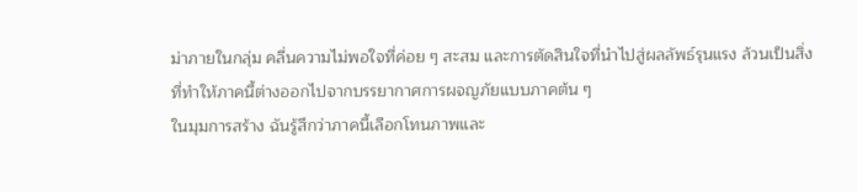ม่าภายในกลุ่ม คลื่นความไม่พอใจที่ค่อย ๆ สะสม และการตัดสินใจที่นำไปสู่ผลลัพธ์รุนแรง ล้วนเป็นสิ่งที่ทำให้ภาคนี้ต่างออกไปจากบรรยากาศการผจญภัยแบบภาคต้น ๆ
ในมุมการสร้าง ฉันรู้สึกว่าภาคนี้เลือกโทนภาพและ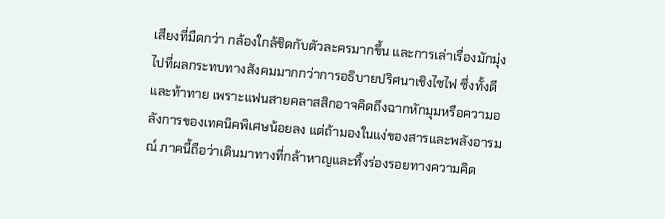เสียงที่มืดกว่า กล้องใกล้ชิดกับตัวละครมากขึ้น และการเล่าเรื่องมักมุ่งไปที่ผลกระทบทางสังคมมากกว่าการอธิบายปริศนาเชิงไซไฟ ซึ่งทั้งดีและท้าทาย เพราะแฟนสายคลาสสิกอาจคิดถึงฉากหักมุมหรือความอลังการของเทคนิคพิเศษน้อยลง แต่ถ้ามองในแง่ของสารและพลังอารมณ์ ภาคนี้ถือว่าเดินมาทางที่กล้าหาญและทิ้งร่องรอยทางความคิด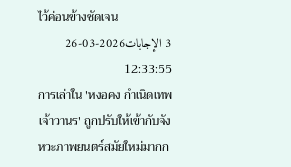ไว้ค่อนข้างชัดเจน
3 الإجابات2026-03-26 12:33:55
การเล่าใน 'หงอคง กำเนิดเทพเจ้าวานร' ถูกปรับให้เข้ากับจังหวะภาพยนตร์สมัยใหม่มากก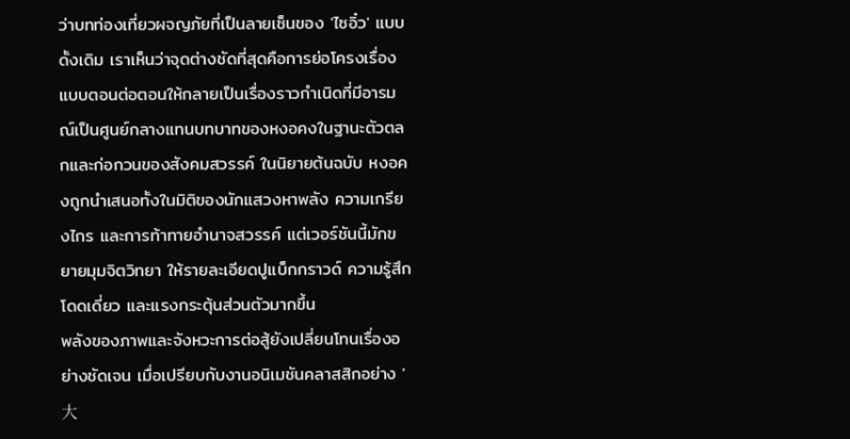ว่าบทท่องเที่ยวผจญภัยที่เป็นลายเซ็นของ 'ไซอิ๋ว' แบบดั้งเดิม เราเห็นว่าจุดต่างชัดที่สุดคือการย่อโครงเรื่องแบบตอนต่อตอนให้กลายเป็นเรื่องราวกำเนิดที่มีอารมณ์เป็นศูนย์กลางแทนบทบาทของหงอคงในฐานะตัวตลกและก่อกวนของสังคมสวรรค์ ในนิยายต้นฉบับ หงอคงถูกนำเสนอทั้งในมิติของนักแสวงหาพลัง ความเกรียงไกร และการท้าทายอำนาจสวรรค์ แต่เวอร์ชันนี้มักขยายมุมจิตวิทยา ให้รายละเอียดปูแบ็กกราวด์ ความรู้สึกโดดเดี่ยว และแรงกระตุ้นส่วนตัวมากขึ้น
พลังของภาพและจังหวะการต่อสู้ยังเปลี่ยนโทนเรื่องอย่างชัดเจน เมื่อเปรียบกับงานอนิเมชันคลาสสิกอย่าง '大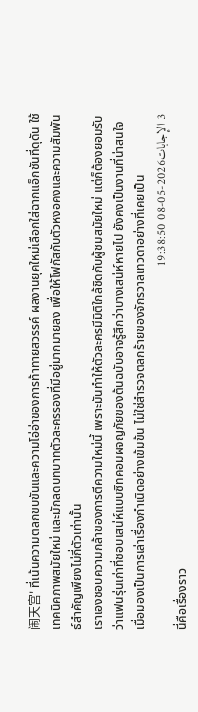闹天宫' ที่เน้นความตลกขบขันและความโอ่อ่าของการท้าทายสวรรค์ ผลงานยุคใหม่เลือกใส่ฉากแอ็กชันที่ดุดัน ใช้เทคนิคภาพสมัยใหม่ และมักลดบทบาทตัวละครรองที่มีอยู่มากมายลง เพื่อให้โฟกัสกับตัวหงอคงและความสัมพันธ์สำคัญเพียงไม่กี่ตัวเท่านั้น
เราเองชอบความกล้าของการตีความใหม่นี้ เพราะมันทำให้ตัวละครมีมิติใกล้ชิดกับผู้ชมสมัยใหม่ แต่ก็ต้องยอมรับว่าแฟนรุ่นเก่าที่ชอบเสน่ห์แบบซิทคอมผจญภัยของต้นฉบับอาจรู้สึกว่าบางเสน่ห์หายไป ยังคงเป็นงานที่น่าสนใจเมื่อมองเป็นการเล่าเรื่องกำเนิดอย่างเข้มข้น ไม่ใช่สำรวจตลกร้ายของจักรวาลเทวดาอย่างที่เคยเป็น
3 الإجابات2026-05-08 19:38:50
นี่คือเรื่องราว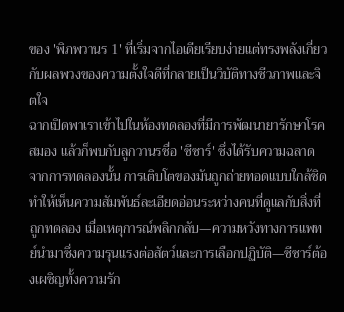ของ 'พิภพวานร 1' ที่เริ่มจากไอเดียเรียบง่ายแต่ทรงพลังเกี่ยวกับผลพวงของความตั้งใจดีที่กลายเป็นวิบัติทางชีวภาพและจิตใจ
ฉากเปิดพาเราเข้าไปในห้องทดลองที่มีการพัฒนายารักษาโรคสมอง แล้วก็พบกับลูกวานรชื่อ 'ซีซาร์' ซึ่งได้รับความฉลาดจากการทดลองนั้น การเติบโตของมันถูกถ่ายทอดแบบใกล้ชิด ทำให้เห็นความสัมพันธ์ละเอียดอ่อนระหว่างคนที่ดูแลกับสิ่งที่ถูกทดลอง เมื่อเหตุการณ์พลิกกลับ—ความหวังทางการแพทย์นำมาซึ่งความรุนแรงต่อสัตว์และการเลือกปฏิบัติ—ซีซาร์ต้องเผชิญทั้งความรัก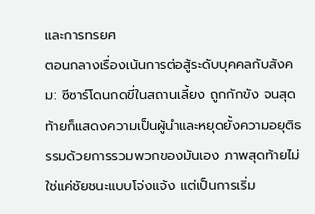และการทรยศ
ตอนกลางเรื่องเน้นการต่อสู้ระดับบุคคลกับสังคม: ซีซาร์โดนกดขี่ในสถานเลี้ยง ถูกกักขัง จนสุดท้ายก็แสดงความเป็นผู้นำและหยุดยั้งความอยุติธรรมด้วยการรวมพวกของมันเอง ภาพสุดท้ายไม่ใช่แค่ชัยชนะแบบโจ่งแจ้ง แต่เป็นการเริ่ม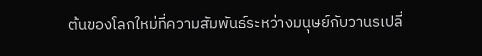ต้นของโลกใหม่ที่ความสัมพันธ์ระหว่างมนุษย์กับวานรเปลี่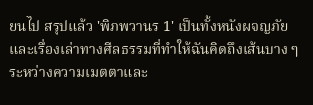ยนไป สรุปแล้ว 'พิภพวานร 1' เป็นทั้งหนังผจญภัยและเรื่องเล่าทางศีลธรรมที่ทำให้ฉันคิดถึงเส้นบาง ๆ ระหว่างความเมตตาและ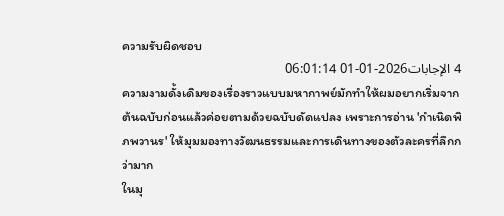ความรับผิดชอบ
4 الإجابات2026-01-01 06:01:14
ความงามดั้งเดิมของเรื่องราวแบบมหากาพย์มักทำให้ผมอยากเริ่มจากต้นฉบับก่อนแล้วค่อยตามด้วยฉบับดัดแปลง เพราะการอ่าน 'กําเนิดพิภพวานร' ให้มุมมองทางวัฒนธรรมและการเดินทางของตัวละครที่ลึกกว่ามาก
ในมุ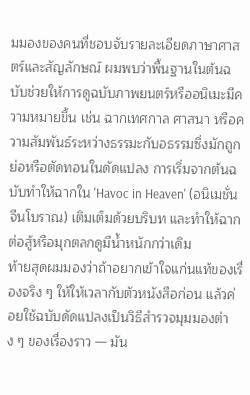มมองของคนที่ชอบจับรายละเอียดภาษาศาสตร์และสัญลักษณ์ ผมพบว่าพื้นฐานในต้นฉบับช่วยให้การดูฉบับภาพยนตร์หรืออนิเมะมีความหมายขึ้น เช่น ฉากเทศกาล ศาสนา หรือความสัมพันธ์ระหว่างธรรมะกับอธรรมซึ่งมักถูกย่อหรือตัดทอนในดัดแปลง การเริ่มจากต้นฉบับทำให้ฉากใน 'Havoc in Heaven' (อนิเมชั่นจีนโบราณ) เติมเต็มด้วยบริบท และทำให้ฉากต่อสู้หรือมุกตลกดูมีน้ำหนักกว่าเดิม
ท้ายสุดผมมองว่าถ้าอยากเข้าใจแก่นแท้ของเรื่องจริง ๆ ให้ให้เวลากับตัวหนังสือก่อน แล้วค่อยใช้ฉบับดัดแปลงเป็นวิธีสำรวจมุมมองต่าง ๆ ของเรื่องราว — มัน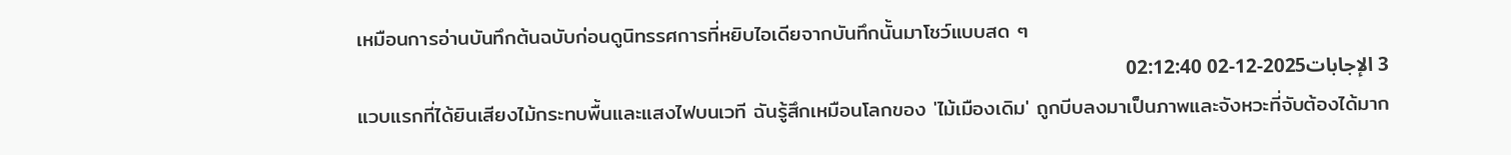เหมือนการอ่านบันทึกต้นฉบับก่อนดูนิทรรศการที่หยิบไอเดียจากบันทึกนั้นมาโชว์แบบสด ๆ
3 الإجابات2025-12-02 02:12:40
แวบแรกที่ได้ยินเสียงไม้กระทบพื้นและแสงไฟบนเวที ฉันรู้สึกเหมือนโลกของ 'ไม้เมืองเดิม' ถูกบีบลงมาเป็นภาพและจังหวะที่จับต้องได้มาก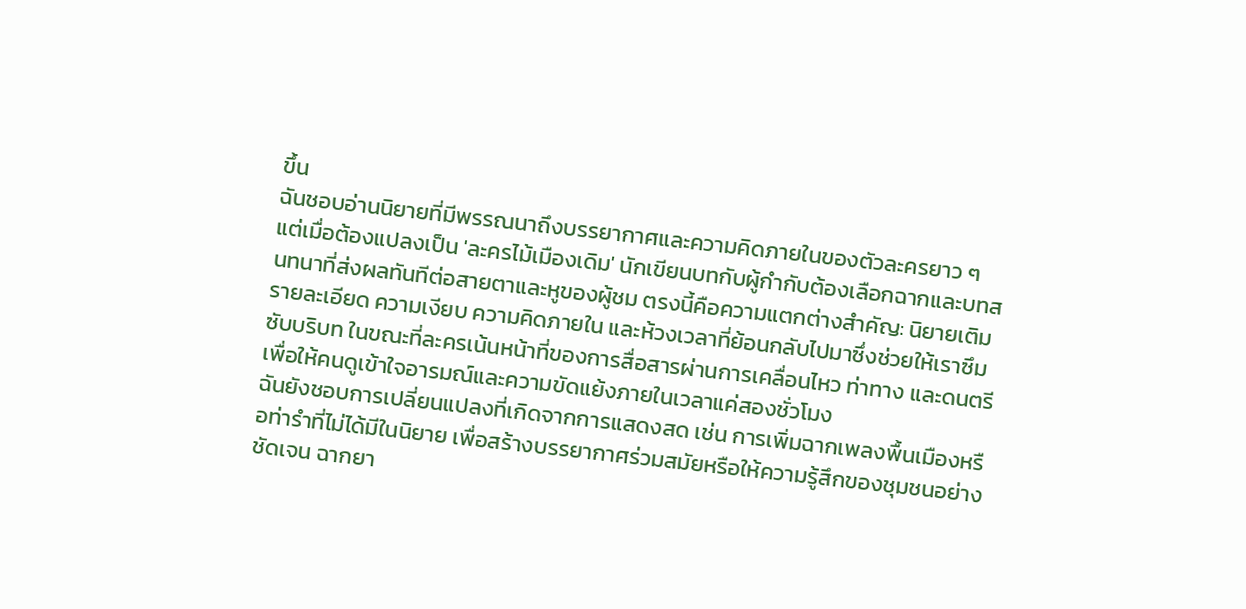ขึ้น
ฉันชอบอ่านนิยายที่มีพรรณนาถึงบรรยากาศและความคิดภายในของตัวละครยาว ๆ แต่เมื่อต้องแปลงเป็น 'ละครไม้เมืองเดิม' นักเขียนบทกับผู้กำกับต้องเลือกฉากและบทสนทนาที่ส่งผลทันทีต่อสายตาและหูของผู้ชม ตรงนี้คือความแตกต่างสำคัญ: นิยายเติมรายละเอียด ความเงียบ ความคิดภายใน และห้วงเวลาที่ย้อนกลับไปมาซึ่งช่วยให้เราซึมซับบริบท ในขณะที่ละครเน้นหน้าที่ของการสื่อสารผ่านการเคลื่อนไหว ท่าทาง และดนตรีเพื่อให้คนดูเข้าใจอารมณ์และความขัดแย้งภายในเวลาแค่สองชั่วโมง
ฉันยังชอบการเปลี่ยนแปลงที่เกิดจากการแสดงสด เช่น การเพิ่มฉากเพลงพื้นเมืองหรือท่ารำที่ไม่ได้มีในนิยาย เพื่อสร้างบรรยากาศร่วมสมัยหรือให้ความรู้สึกของชุมชนอย่างชัดเจน ฉากยา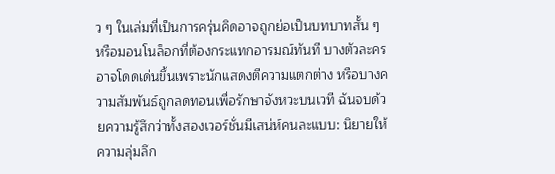ว ๆ ในเล่มที่เป็นการครุ่นคิดอาจถูกย่อเป็นบทบาทสั้น ๆ หรือมอนโนล็อกที่ต้องกระแทกอารมณ์ทันที บางตัวละครอาจโดดเด่นขึ้นเพราะนักแสดงตีความแตกต่าง หรือบางความสัมพันธ์ถูกลดทอนเพื่อรักษาจังหวะบนเวที ฉันจบด้วยความรู้สึกว่าทั้งสองเวอร์ชั่นมีเสน่ห์คนละแบบ: นิยายให้ความลุ่มลึก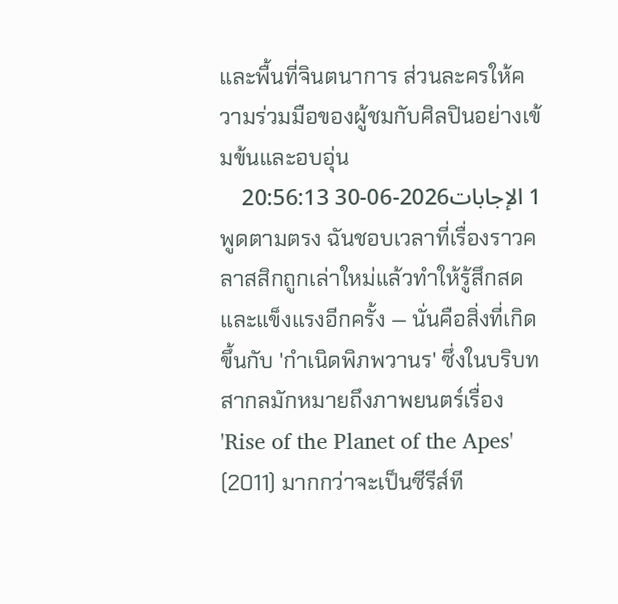และพื้นที่จินตนาการ ส่วนละครให้ความร่วมมือของผู้ชมกับศิลปินอย่างเข้มข้นและอบอุ่น
1 الإجابات2026-06-30 20:56:13
พูดตามตรง ฉันชอบเวลาที่เรื่องราวคลาสสิกถูกเล่าใหม่แล้วทำให้รู้สึกสดและแข็งแรงอีกครั้ง — นั่นคือสิ่งที่เกิดขึ้นกับ 'กำเนิดพิภพวานร' ซึ่งในบริบทสากลมักหมายถึงภาพยนตร์เรื่อง 'Rise of the Planet of the Apes' (2011) มากกว่าจะเป็นซีรีส์ที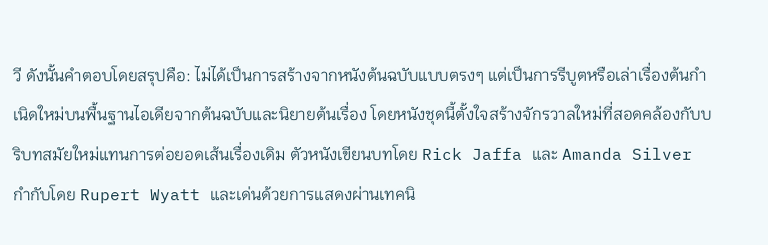วี ดังนั้นคำตอบโดยสรุปคือ: ไม่ได้เป็นการสร้างจากหนังต้นฉบับแบบตรงๆ แต่เป็นการรีบูตหรือเล่าเรื่องต้นกำเนิดใหม่บนพื้นฐานไอเดียจากต้นฉบับและนิยายต้นเรื่อง โดยหนังชุดนี้ตั้งใจสร้างจักรวาลใหม่ที่สอดคล้องกับบริบทสมัยใหม่แทนการต่อยอดเส้นเรื่องเดิม ตัวหนังเขียนบทโดย Rick Jaffa และ Amanda Silver กำกับโดย Rupert Wyatt และเด่นด้วยการแสดงผ่านเทคนิ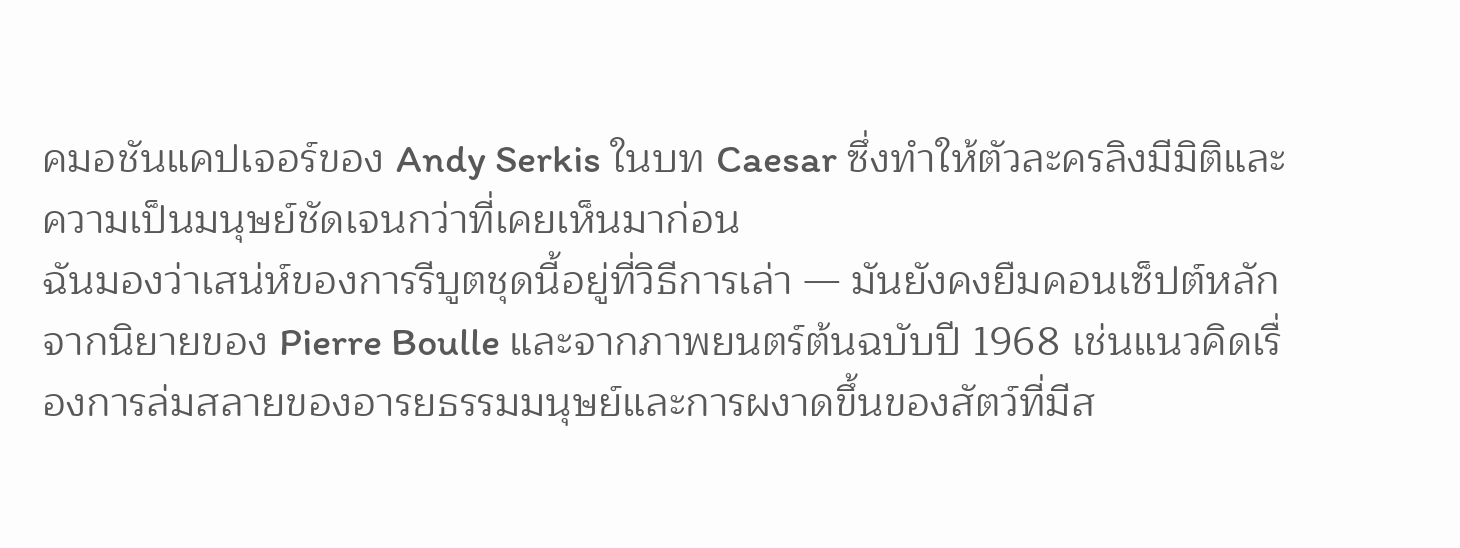คมอชันแคปเจอร์ของ Andy Serkis ในบท Caesar ซึ่งทำให้ตัวละครลิงมีมิติและความเป็นมนุษย์ชัดเจนกว่าที่เคยเห็นมาก่อน
ฉันมองว่าเสน่ห์ของการรีบูตชุดนี้อยู่ที่วิธีการเล่า — มันยังคงยืมคอนเซ็ปต์หลักจากนิยายของ Pierre Boulle และจากภาพยนตร์ต้นฉบับปี 1968 เช่นแนวคิดเรื่องการล่มสลายของอารยธรรมมนุษย์และการผงาดขึ้นของสัตว์ที่มีส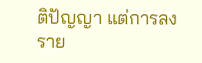ติปัญญา แต่การลงราย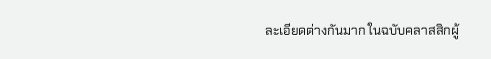ละเอียดต่างกันมาก ในฉบับคลาสสิกผู้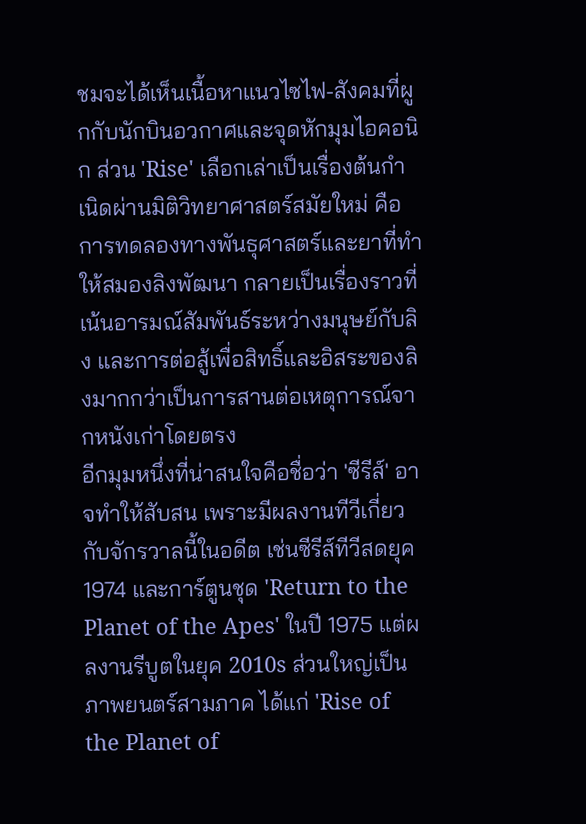ชมจะได้เห็นเนื้อหาแนวไซไฟ-สังคมที่ผูกกับนักบินอวกาศและจุดหักมุมไอคอนิก ส่วน 'Rise' เลือกเล่าเป็นเรื่องต้นกำเนิดผ่านมิติวิทยาศาสตร์สมัยใหม่ คือการทดลองทางพันธุศาสตร์และยาที่ทำให้สมองลิงพัฒนา กลายเป็นเรื่องราวที่เน้นอารมณ์สัมพันธ์ระหว่างมนุษย์กับลิง และการต่อสู้เพื่อสิทธิ์และอิสระของลิงมากกว่าเป็นการสานต่อเหตุการณ์จากหนังเก่าโดยตรง
อีกมุมหนึ่งที่น่าสนใจคือชื่อว่า 'ซีรีส์' อาจทำให้สับสน เพราะมีผลงานทีวีเกี่ยวกับจักรวาลนี้ในอดีต เช่นซีรีส์ทีวีสดยุค 1974 และการ์ตูนชุด 'Return to the Planet of the Apes' ในปี 1975 แต่ผลงานรีบูตในยุค 2010s ส่วนใหญ่เป็นภาพยนตร์สามภาค ได้แก่ 'Rise of the Planet of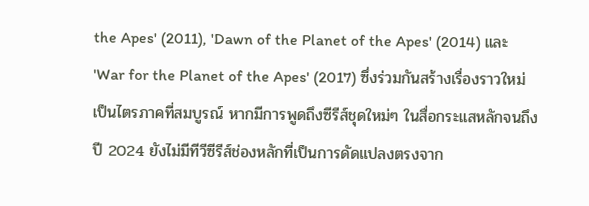the Apes' (2011), 'Dawn of the Planet of the Apes' (2014) และ 'War for the Planet of the Apes' (2017) ซึ่งร่วมกันสร้างเรื่องราวใหม่เป็นไตรภาคที่สมบูรณ์ หากมีการพูดถึงซีรีส์ชุดใหม่ๆ ในสื่อกระแสหลักจนถึงปี 2024 ยังไม่มีทีวีซีรีส์ช่องหลักที่เป็นการดัดแปลงตรงจาก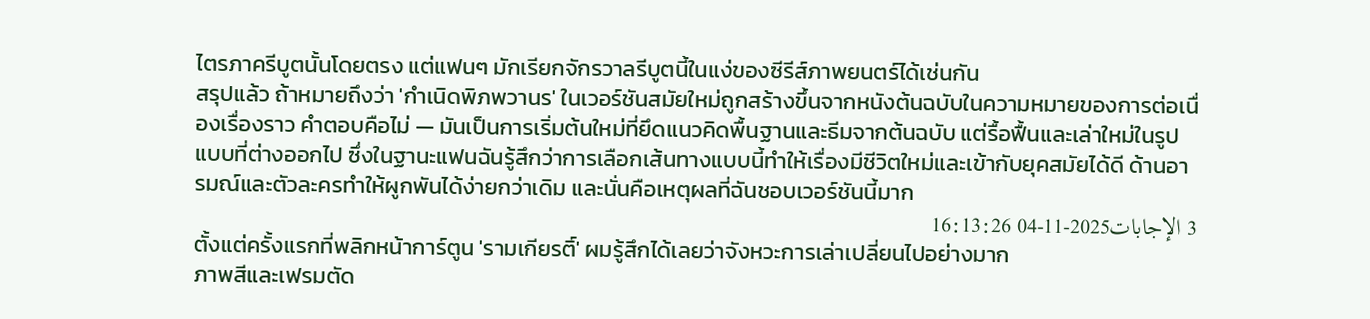ไตรภาครีบูตนั้นโดยตรง แต่แฟนๆ มักเรียกจักรวาลรีบูตนี้ในแง่ของซีรีส์ภาพยนตร์ได้เช่นกัน
สรุปแล้ว ถ้าหมายถึงว่า 'กำเนิดพิภพวานร' ในเวอร์ชันสมัยใหม่ถูกสร้างขึ้นจากหนังต้นฉบับในความหมายของการต่อเนื่องเรื่องราว คำตอบคือไม่ — มันเป็นการเริ่มต้นใหม่ที่ยึดแนวคิดพื้นฐานและธีมจากต้นฉบับ แต่รื้อฟื้นและเล่าใหม่ในรูปแบบที่ต่างออกไป ซึ่งในฐานะแฟนฉันรู้สึกว่าการเลือกเส้นทางแบบนี้ทำให้เรื่องมีชีวิตใหม่และเข้ากับยุคสมัยได้ดี ด้านอารมณ์และตัวละครทำให้ผูกพันได้ง่ายกว่าเดิม และนั่นคือเหตุผลที่ฉันชอบเวอร์ชันนี้มาก
3 الإجابات2025-11-04 16:13:26
ตั้งแต่ครั้งแรกที่พลิกหน้าการ์ตูน 'รามเกียรติ์' ผมรู้สึกได้เลยว่าจังหวะการเล่าเปลี่ยนไปอย่างมาก
ภาพสีและเฟรมตัด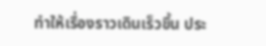ทำให้เรื่องราวเดินเร็วขึ้น ประ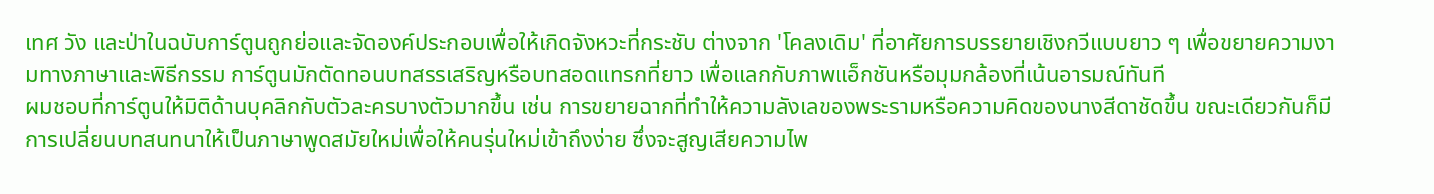เทศ วัง และป่าในฉบับการ์ตูนถูกย่อและจัดองค์ประกอบเพื่อให้เกิดจังหวะที่กระชับ ต่างจาก 'โคลงเดิม' ที่อาศัยการบรรยายเชิงกวีแบบยาว ๆ เพื่อขยายความงามทางภาษาและพิธีกรรม การ์ตูนมักตัดทอนบทสรรเสริญหรือบทสอดแทรกที่ยาว เพื่อแลกกับภาพแอ็กชันหรือมุมกล้องที่เน้นอารมณ์ทันที
ผมชอบที่การ์ตูนให้มิติด้านบุคลิกกับตัวละครบางตัวมากขึ้น เช่น การขยายฉากที่ทำให้ความลังเลของพระรามหรือความคิดของนางสีดาชัดขึ้น ขณะเดียวกันก็มีการเปลี่ยนบทสนทนาให้เป็นภาษาพูดสมัยใหม่เพื่อให้คนรุ่นใหม่เข้าถึงง่าย ซึ่งจะสูญเสียความไพ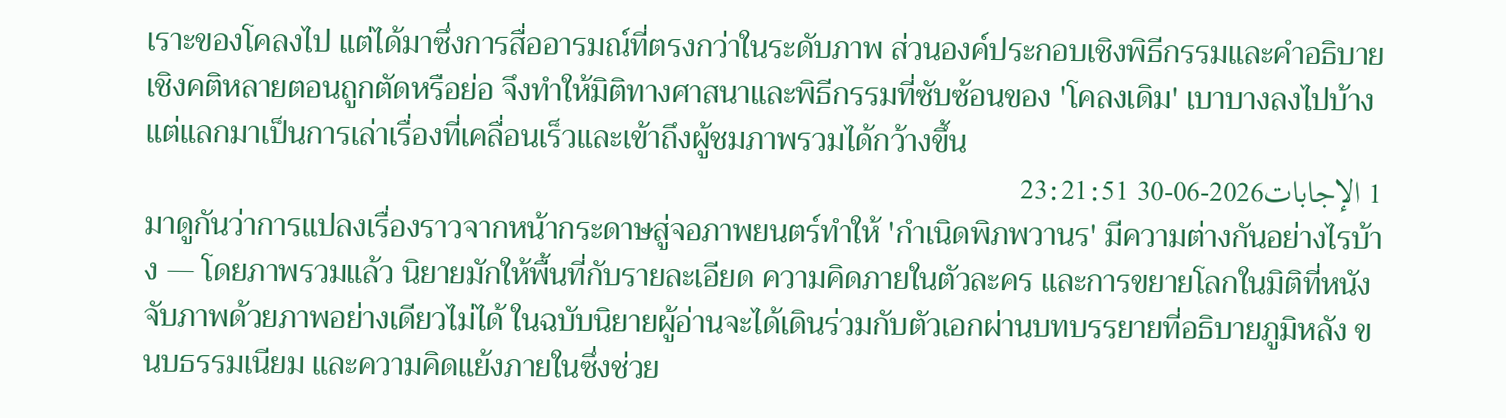เราะของโคลงไป แต่ได้มาซึ่งการสื่ออารมณ์ที่ตรงกว่าในระดับภาพ ส่วนองค์ประกอบเชิงพิธีกรรมและคำอธิบายเชิงคติหลายตอนถูกตัดหรือย่อ จึงทำให้มิติทางศาสนาและพิธีกรรมที่ซับซ้อนของ 'โคลงเดิม' เบาบางลงไปบ้าง แต่แลกมาเป็นการเล่าเรื่องที่เคลื่อนเร็วและเข้าถึงผู้ชมภาพรวมได้กว้างขึ้น
1 الإجابات2026-06-30 23:21:51
มาดูกันว่าการแปลงเรื่องราวจากหน้ากระดาษสู่จอภาพยนตร์ทำให้ 'กำเนิดพิภพวานร' มีความต่างกันอย่างไรบ้าง — โดยภาพรวมแล้ว นิยายมักให้พื้นที่กับรายละเอียด ความคิดภายในตัวละคร และการขยายโลกในมิติที่หนังจับภาพด้วยภาพอย่างเดียวไม่ได้ ในฉบับนิยายผู้อ่านจะได้เดินร่วมกับตัวเอกผ่านบทบรรยายที่อธิบายภูมิหลัง ขนบธรรมเนียม และความคิดแย้งภายในซึ่งช่วย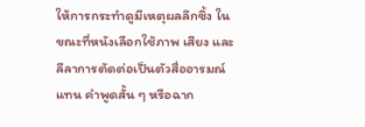ให้การกระทำดูมีเหตุผลลึกซึ้ง ในขณะที่หนังเลือกใช้ภาพ เสียง และลีลาการตัดต่อเป็นตัวสื่ออารมณ์แทน คำพูดสั้น ๆ หรือฉาก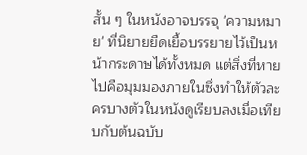สั้น ๆ ในหนังอาจบรรจุ 'ความหมาย' ที่นิยายยืดเยื้อบรรยายไว้เป็นหน้ากระดาษได้ทั้งหมด แต่สิ่งที่หายไปคือมุมมองภายในซึ่งทำให้ตัวละครบางตัวในหนังดูเรียบลงเมื่อเทียบกับต้นฉบับ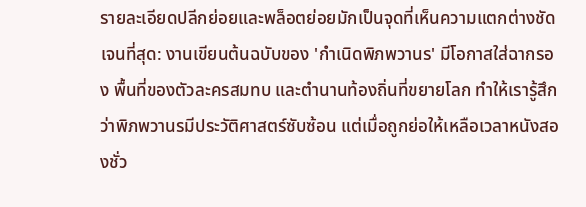รายละเอียดปลีกย่อยและพล็อตย่อยมักเป็นจุดที่เห็นความแตกต่างชัดเจนที่สุด: งานเขียนต้นฉบับของ 'กำเนิดพิภพวานร' มีโอกาสใส่ฉากรอง พื้นที่ของตัวละครสมทบ และตำนานท้องถิ่นที่ขยายโลก ทำให้เรารู้สึกว่าพิภพวานรมีประวัติศาสตร์ซับซ้อน แต่เมื่อถูกย่อให้เหลือเวลาหนังสองชั่ว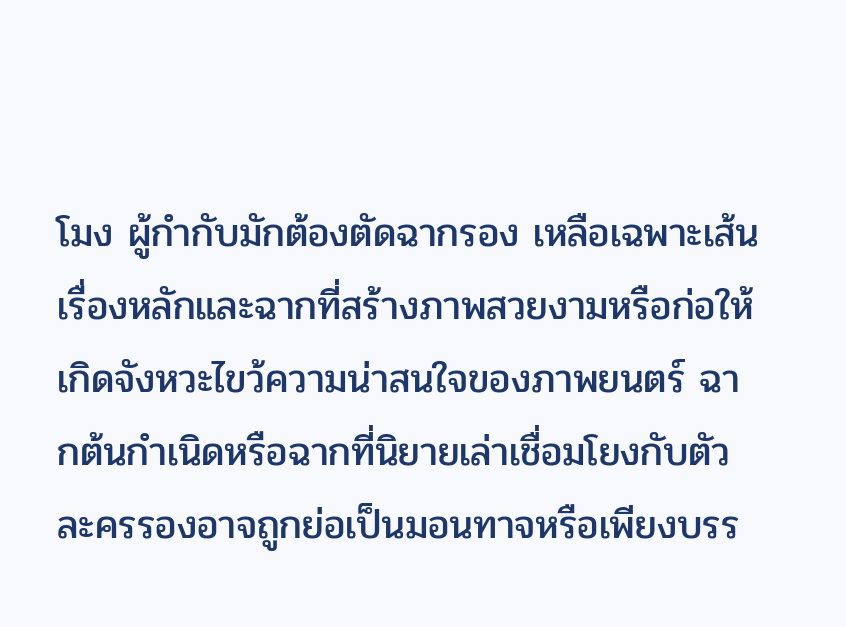โมง ผู้กำกับมักต้องตัดฉากรอง เหลือเฉพาะเส้นเรื่องหลักและฉากที่สร้างภาพสวยงามหรือก่อให้เกิดจังหวะไขว้ความน่าสนใจของภาพยนตร์ ฉากต้นกำเนิดหรือฉากที่นิยายเล่าเชื่อมโยงกับตัวละครรองอาจถูกย่อเป็นมอนทาจหรือเพียงบรร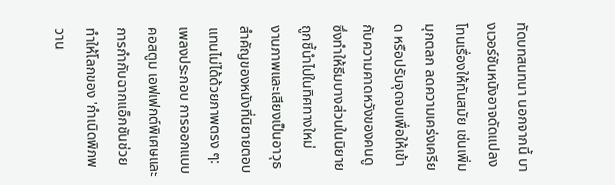ทัดบทสนทนา นอกจากนี้ บางเวอร์ชันหนังอาจดัดแปลงโทนเรื่องให้ทันสมัย เช่นเพิ่มมุกตลก ลดความเคร่งเครียด หรือปรับจุดจบเพื่อให้เข้ากับความคาดหวังของคนดู ซึ่งทำให้ธีมบางส่วนในนิยายถูกชี้นำไปในทิศทางใหม่
งานภาพและเสียงเป็นอาวุธสำคัญของหนังที่นิยายตอบแทนไม่ได้ด้วยภาพตรง ๆ: เพลงประกอบ การออกแบบคอสตูม เอฟเฟกต์พิเศษและการกำกับฉากแอ็กชันช่วยทำให้โลกของ 'กำเนิดพิภพวาน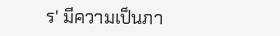ร' มีความเป็นภา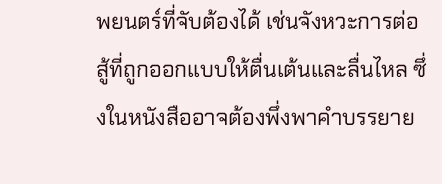พยนตร์ที่จับต้องได้ เช่นจังหวะการต่อสู้ที่ถูกออกแบบให้ตื่นเต้นและลื่นไหล ซึ่งในหนังสืออาจต้องพึ่งพาคำบรรยาย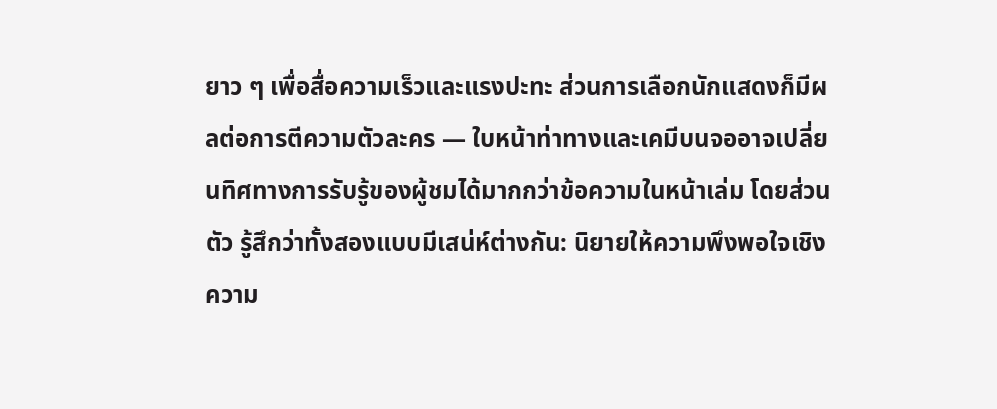ยาว ๆ เพื่อสื่อความเร็วและแรงปะทะ ส่วนการเลือกนักแสดงก็มีผลต่อการตีความตัวละคร — ใบหน้าท่าทางและเคมีบนจออาจเปลี่ยนทิศทางการรับรู้ของผู้ชมได้มากกว่าข้อความในหน้าเล่ม โดยส่วนตัว รู้สึกว่าทั้งสองแบบมีเสน่ห์ต่างกัน: นิยายให้ความพึงพอใจเชิงความ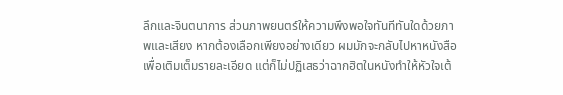ลึกและจินตนาการ ส่วนภาพยนตร์ให้ความพึงพอใจทันทีทันใดด้วยภาพและเสียง หากต้องเลือกเพียงอย่างเดียว ผมมักจะกลับไปหาหนังสือเพื่อเติมเต็มรายละเอียด แต่ก็ไม่ปฏิเสธว่าฉากฮิตในหนังทำให้หัวใจเต้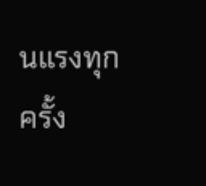นแรงทุกครั้ง